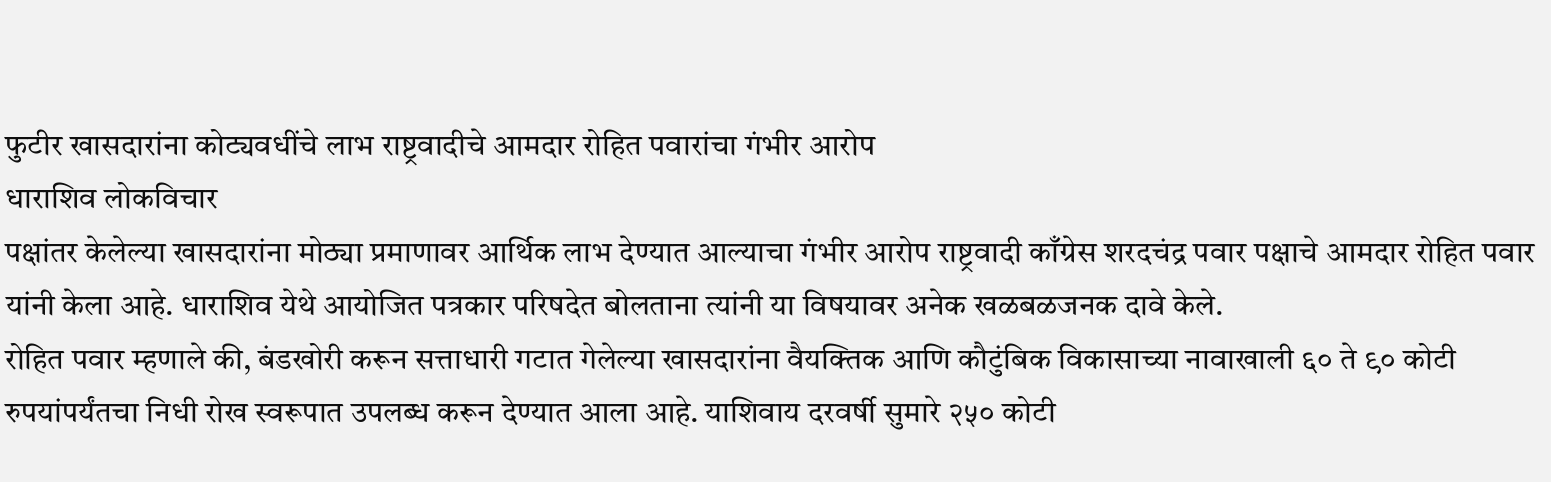फुटीर खासदारांना कोट्यवधींचे लाभ राष्ट्रवादीचे आमदार रोहित पवारांचा गंभीर आरोप
धाराशिव लोकविचार
पक्षांतर केलेल्या खासदारांना मोठ्या प्रमाणावर आर्थिक लाभ देण्यात आल्याचा गंभीर आरोप राष्ट्रवादी काँग्रेस शरदचंद्र पवार पक्षाचे आमदार रोहित पवार यांनी केला आहे. धाराशिव येथे आयोजित पत्रकार परिषदेत बोलताना त्यांनी या विषयावर अनेक खळबळजनक दावे केले.
रोहित पवार म्हणाले की, बंडखोरी करून सत्ताधारी गटात गेलेल्या खासदारांना वैयक्तिक आणि कौटुंबिक विकासाच्या नावाखाली ६० ते ९० कोटी रुपयांपर्यंतचा निधी रोख स्वरूपात उपलब्ध करून देण्यात आला आहे. याशिवाय दरवर्षी सुमारे २५० कोटी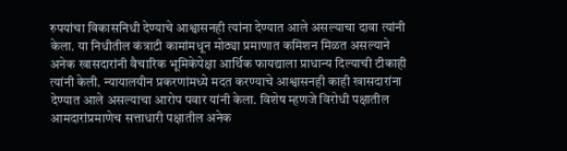रुपयांचा विकासनिधी देण्याचे आश्वासनही त्यांना देण्यात आले असल्याचा दावा त्यांनी केला. या निधीतील कंत्राटी कामांमधून मोठ्या प्रमाणात कमिशन मिळत असल्याने अनेक खासदारांनी वैचारिक भूमिकेपेक्षा आर्थिक फायद्याला प्राधान्य दिल्याची टीकाही त्यांनी केली. न्यायालयीन प्रकरणांमध्ये मदत करण्याचे आश्वासनही काही खासदारांना देण्यात आले असल्याचा आरोप पवार यांनी केला. विशेष म्हणजे विरोधी पक्षातील आमदारांप्रमाणेच सत्ताधारी पक्षातील अनेक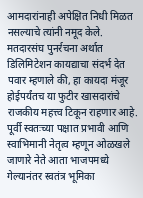आमदारांनाही अपेक्षित निधी मिळत नसल्याचे त्यांनी नमूद केले.
मतदारसंघ पुनर्रचना अर्थात डिलिमिटेशन कायद्याचा संदर्भ देत पवार म्हणाले की, हा कायदा मंजूर होईपर्यंतच या फुटीर खासदारांचे राजकीय महत्त्व टिकून राहणार आहे. पूर्वी स्वतःच्या पक्षात प्रभावी आणि स्वाभिमानी नेतृत्व म्हणून ओळखले जाणारे नेते आता भाजपमध्ये गेल्यानंतर स्वतंत्र भूमिका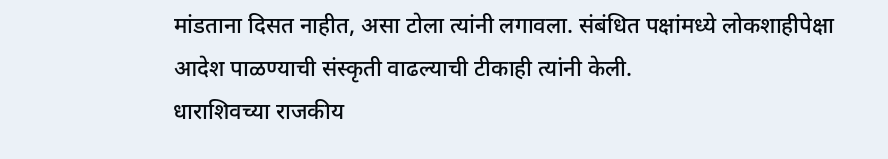मांडताना दिसत नाहीत, असा टोला त्यांनी लगावला. संबंधित पक्षांमध्ये लोकशाहीपेक्षा आदेश पाळण्याची संस्कृती वाढल्याची टीकाही त्यांनी केली.
धाराशिवच्या राजकीय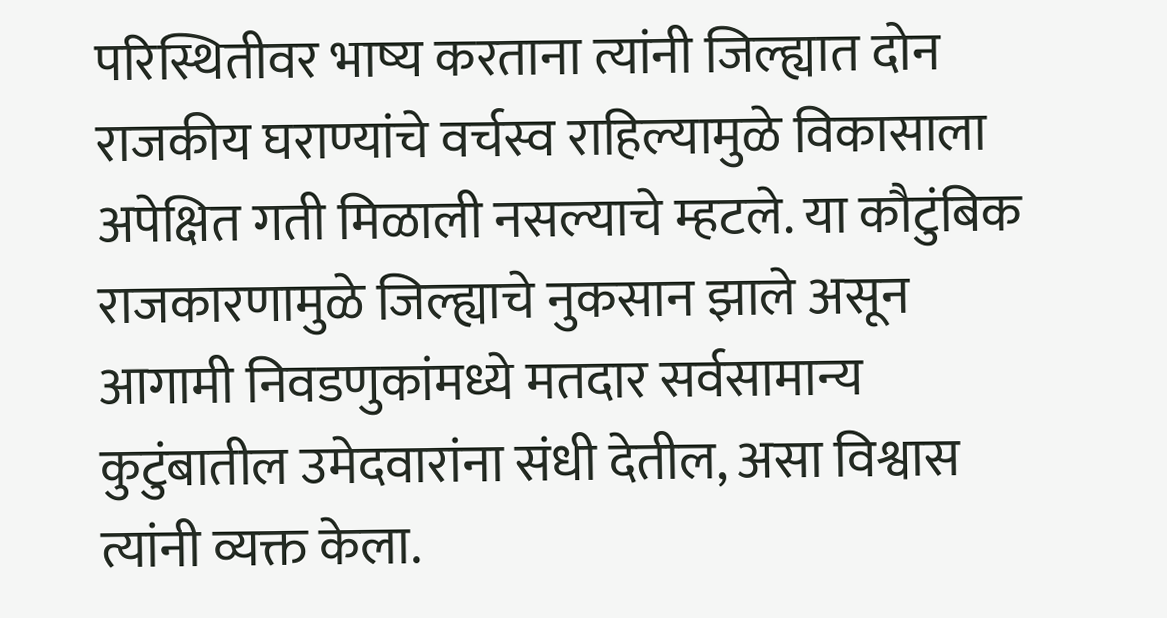परिस्थितीवर भाष्य करताना त्यांनी जिल्ह्यात दोन राजकीय घराण्यांचे वर्चस्व राहिल्यामुळे विकासाला अपेक्षित गती मिळाली नसल्याचे म्हटले. या कौटुंबिक राजकारणामुळे जिल्ह्याचे नुकसान झाले असून आगामी निवडणुकांमध्ये मतदार सर्वसामान्य कुटुंबातील उमेदवारांना संधी देतील, असा विश्वास त्यांनी व्यक्त केला.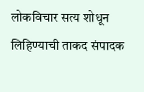लोकविचार सत्य शोधून लिहिण्याची ताकद संपादक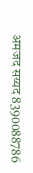अमजद सय्यद 8390088786